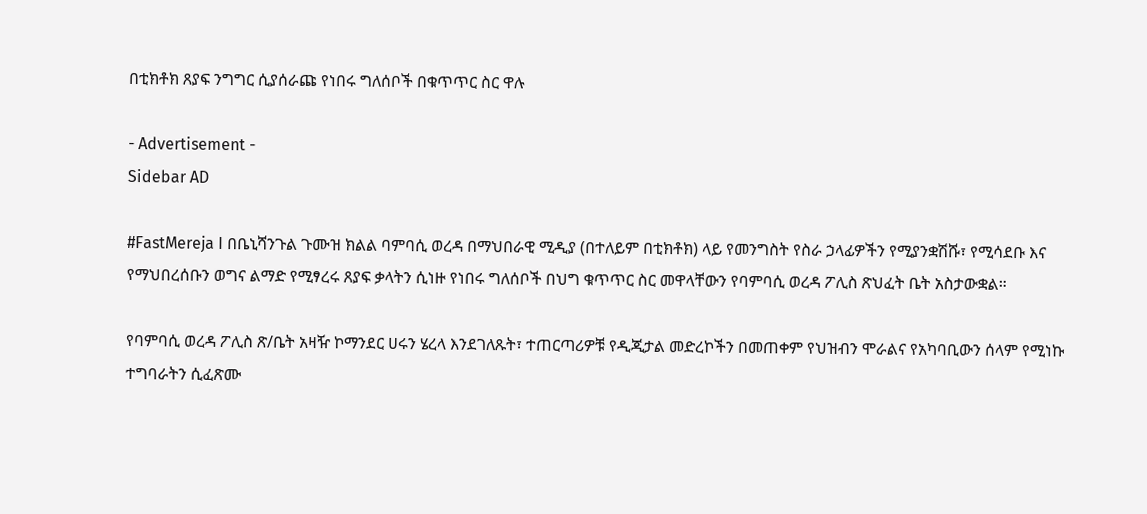በቲክቶክ ጸያፍ ንግግር ሲያሰራጩ የነበሩ ግለሰቦች በቁጥጥር ስር ዋሉ

- Advertisement -
Sidebar AD

#FastMereja I በቤኒሻንጉል ጉሙዝ ክልል ባምባሲ ወረዳ በማህበራዊ ሚዲያ (በተለይም በቲክቶክ) ላይ የመንግስት የስራ ኃላፊዎችን የሚያንቋሽሹ፣ የሚሳደቡ እና የማህበረሰቡን ወግና ልማድ የሚፃረሩ ጸያፍ ቃላትን ሲነዙ የነበሩ ግለሰቦች በህግ ቁጥጥር ስር መዋላቸውን የባምባሲ ወረዳ ፖሊስ ጽህፈት ቤት አስታውቋል።

የባምባሲ ወረዳ ፖሊስ ጽ/ቤት አዛዥ ኮማንደር ሀሩን ሄረላ እንደገለጹት፣ ተጠርጣሪዎቹ የዲጂታል መድረኮችን በመጠቀም የህዝብን ሞራልና የአካባቢውን ሰላም የሚነኩ ተግባራትን ሲፈጽሙ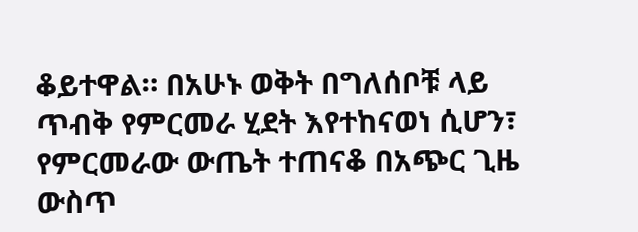ቆይተዋል። በአሁኑ ወቅት በግለሰቦቹ ላይ ጥብቅ የምርመራ ሂደት እየተከናወነ ሲሆን፣ የምርመራው ውጤት ተጠናቆ በአጭር ጊዜ ውስጥ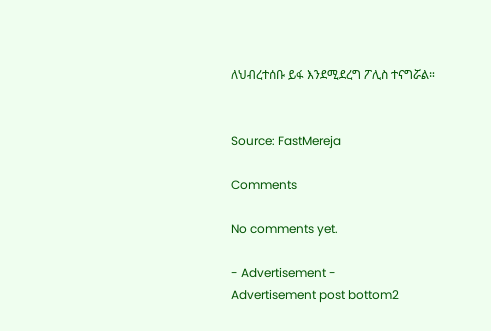ለህብረተሰቡ ይፋ እንደሚደረግ ፖሊስ ተናግሯል።


Source: FastMereja

Comments

No comments yet.

- Advertisement -
Advertisement post bottom2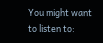You might want to listen to: